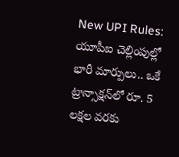New UPI Rules: యూపీఐ చెల్లింపుల్లో భారీ మార్పులు.. ఒకే ట్రాన్సాక్షన్‌లో రూ. 5 లక్షల వరకు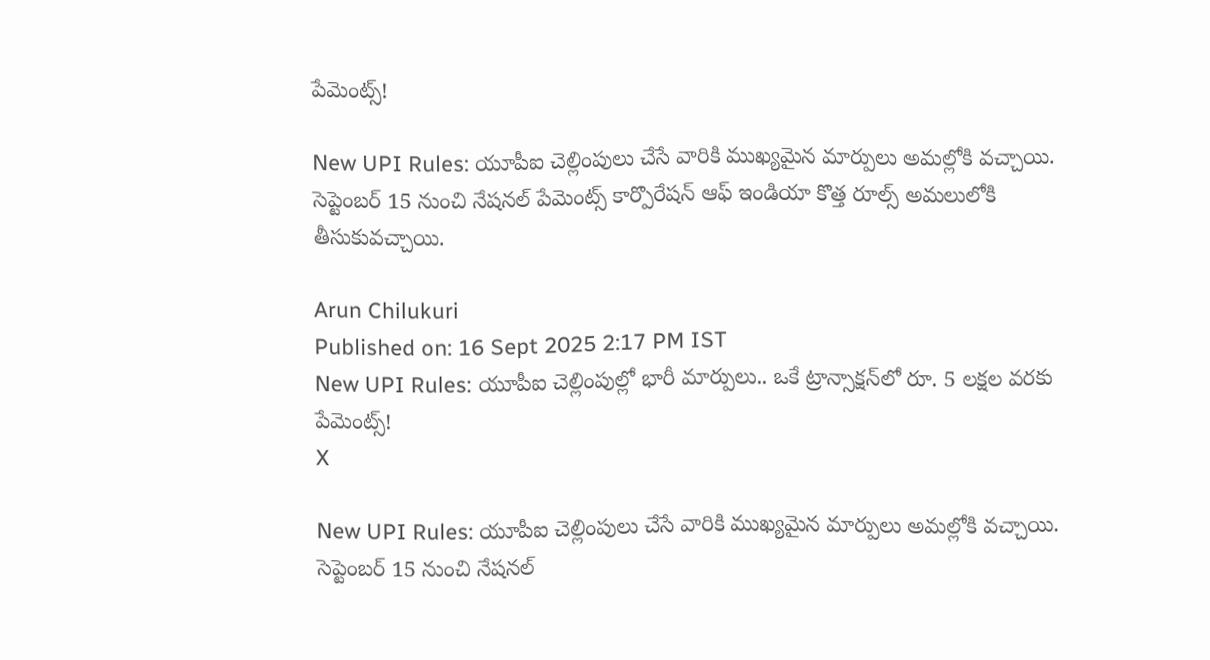పేమెంట్స్!

New UPI Rules: యూపీఐ చెల్లింపులు చేసే వారికి ముఖ్యమైన మార్పులు అమల్లోకి వచ్చాయి. సెప్టెంబర్ 15 నుంచి నేషనల్ పేమెంట్స్ కార్పొరేషన్ ఆఫ్ ఇండియా కొత్త రూల్స్ అమలులోకి తీసుకువచ్చాయి.

Arun Chilukuri
Published on: 16 Sept 2025 2:17 PM IST
New UPI Rules: యూపీఐ చెల్లింపుల్లో భారీ మార్పులు.. ఒకే ట్రాన్సాక్షన్‌లో రూ. 5 లక్షల వరకు పేమెంట్స్!
X

New UPI Rules: యూపీఐ చెల్లింపులు చేసే వారికి ముఖ్యమైన మార్పులు అమల్లోకి వచ్చాయి. సెప్టెంబర్ 15 నుంచి నేషనల్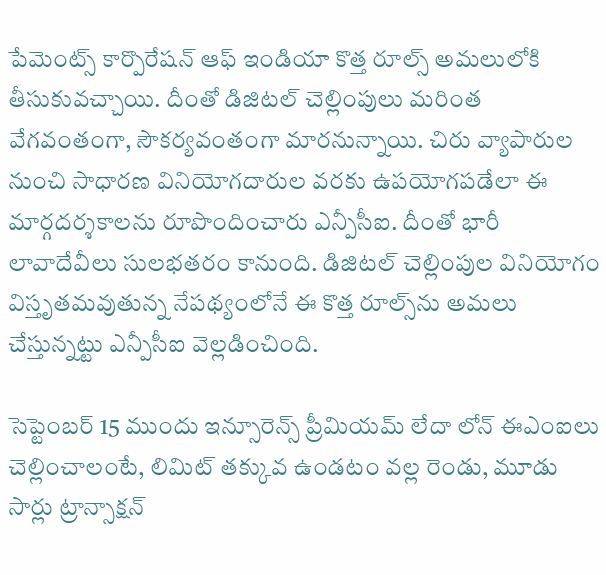పేమెంట్స్ కార్పొరేషన్ ఆఫ్ ఇండియా కొత్త రూల్స్ అమలులోకి తీసుకువచ్చాయి. దీంతో డిజిటల్ చెల్లింపులు మరింత వేగవంతంగా, సౌకర్యవంతంగా మారనున్నాయి. చిరు వ్యాపారుల నుంచి సాధారణ వినియోగదారుల వరకు ఉపయోగపడేలా ఈ మార్గదర్శకాలను రూపొందించారు ఎన్పీసీఐ. దీంతో భారీ లావాదేవీలు సులభతరం కానుంది. డిజిటల్ చెల్లింపుల వినియోగం విస్తృతమవుతున్న నేపథ్యంలోనే ఈ కొత్త రూల్స్‌ను అమలు చేస్తున్నట్టు ఎన్పీసీఐ వెల్లడించింది.

సెప్టెంబర్ 15 ముందు ఇన్సూరెన్స్ ప్రీమియమ్ లేదా లోన్ ఈఎంఐలు చెల్లించాలంటే, లిమిట్ తక్కువ ఉండటం వల్ల రెండు, మూడు సార్లు ట్రాన్సాక్షన్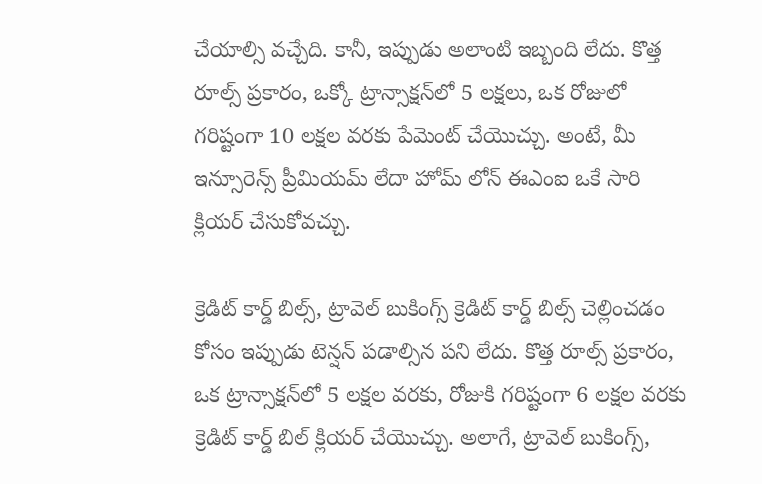చేయాల్సి వచ్చేది. కానీ, ఇప్పుడు అలాంటి ఇబ్బంది లేదు. కొత్త రూల్స్ ప్రకారం, ఒక్కో ట్రాన్సాక్షన్‌లో 5 లక్షలు, ఒక రోజులో గరిష్టంగా 10 లక్షల వరకు పేమెంట్ చేయొచ్చు. అంటే, మీ ఇన్సూరెన్స్ ప్రీమియమ్ లేదా హోమ్ లోన్ ఈఎంఐ ఒకే సారి క్లియర్ చేసుకోవచ్చు.

క్రెడిట్ కార్డ్ బిల్స్, ట్రావెల్ బుకింగ్స్ క్రెడిట్ కార్డ్ బిల్స్ చెల్లించడం కోసం ఇప్పుడు టెన్షన్ పడాల్సిన పని లేదు. కొత్త రూల్స్ ప్రకారం, ఒక ట్రాన్సాక్షన్‌లో 5 లక్షల వరకు, రోజుకి గరిష్టంగా 6 లక్షల వరకు క్రెడిట్ కార్డ్ బిల్ క్లియర్ చేయొచ్చు. అలాగే, ట్రావెల్ బుకింగ్స్,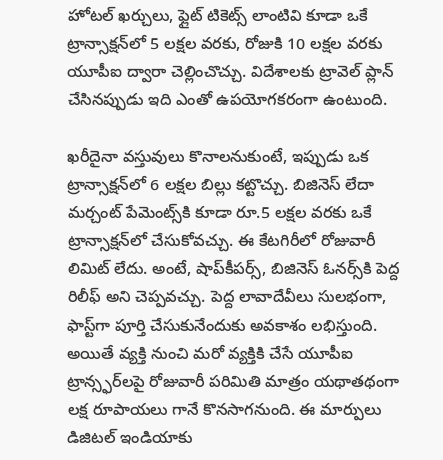హోటల్ ఖర్చులు, ఫ్లైట్ టికెట్స్ లాంటివి కూడా ఒకే ట్రాన్సాక్షన్‌లో 5 లక్షల వరకు, రోజుకి 10 లక్షల వరకు యూపీఐ ద్వారా చెల్లించొచ్చు. విదేశాలకు ట్రావెల్ ప్లాన్ చేసినప్పుడు ఇది ఎంతో ఉపయోగకరంగా ఉంటుంది.

ఖరీదైనా వస్తువులు కొనాలనుకుంటే, ఇప్పుడు ఒక ట్రాన్సాక్షన్‌లో 6 లక్షల బిల్లు కట్టొచ్చు. బిజినెస్ లేదా మర్చంట్ పేమెంట్స్‌కి కూడా రూ.5 లక్షల వరకు ఒకే ట్రాన్సాక్షన్‌లో చేసుకోవచ్చు. ఈ కేటగిరీలో రోజువారీ లిమిట్ లేదు. అంటే, షాప్‌కీపర్స్, బిజినెస్ ఓనర్స్‌కి పెద్ద రిలీఫ్ అని చెప్పవచ్చు. పెద్ద లావాదేవీలు సులభంగా, ఫాస్ట్‌గా పూర్తి చేసుకునేందుకు అవకాశం లభిస్తుంది. అయితే వ్యక్తి నుంచి మరో వ్యక్తికి చేసే యూపీఐ ట్రాన్స్ఫర్‌లపై రోజువారీ పరిమితి మాత్రం యథాతథంగా లక్ష రూపాయలు గానే కొనసాగనుంది. ఈ మార్పులు డిజిటల్ ఇండియాకు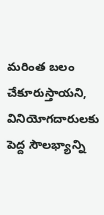మరింత బలం చేకూరుస్తాయని, వినియోగదారులకు పెద్ద సౌలభ్యాన్ని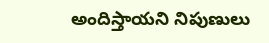అందిస్తాయని నిపుణులు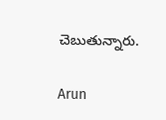చెబుతున్నారు.

Arun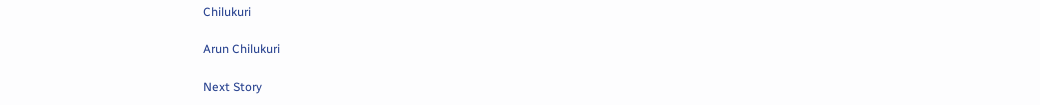Chilukuri

Arun Chilukuri

Next Story